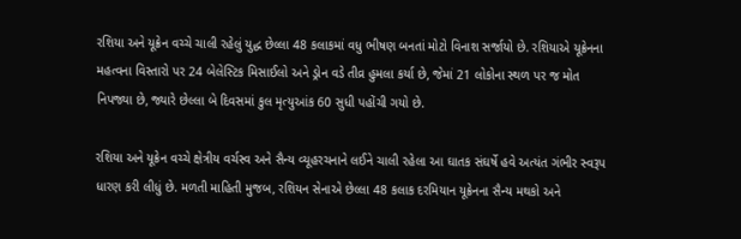રશિયા અને યૂક્રેન વચ્ચે ચાલી રહેલું યુદ્ધ છેલ્લા 48 કલાકમાં વધુ ભીષણ બનતાં મોટો વિનાશ સર્જાયો છે. રશિયાએ યૂક્રેનના મહત્વના વિસ્તારો પર 24 બેલેસ્ટિક મિસાઈલો અને ડ્રોન વડે તીવ્ર હુમલા કર્યા છે, જેમાં 21 લોકોના સ્થળ પર જ મોત નિપજ્યા છે, જ્યારે છેલ્લા બે દિવસમાં કુલ મૃત્યુઆંક 60 સુધી પહોંચી ગયો છે.

રશિયા અને યૂક્રેન વચ્ચે ક્ષેત્રીય વર્ચસ્વ અને સૈન્ય વ્યૂહરચનાને લઈને ચાલી રહેલા આ ઘાતક સંઘર્ષે હવે અત્યંત ગંભીર સ્વરૂપ ધારણ કરી લીધું છે. મળતી માહિતી મુજબ, રશિયન સેનાએ છેલ્લા 48 કલાક દરમિયાન યૂક્રેનના સૈન્ય મથકો અને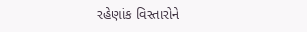રહેણાંક વિસ્તારોને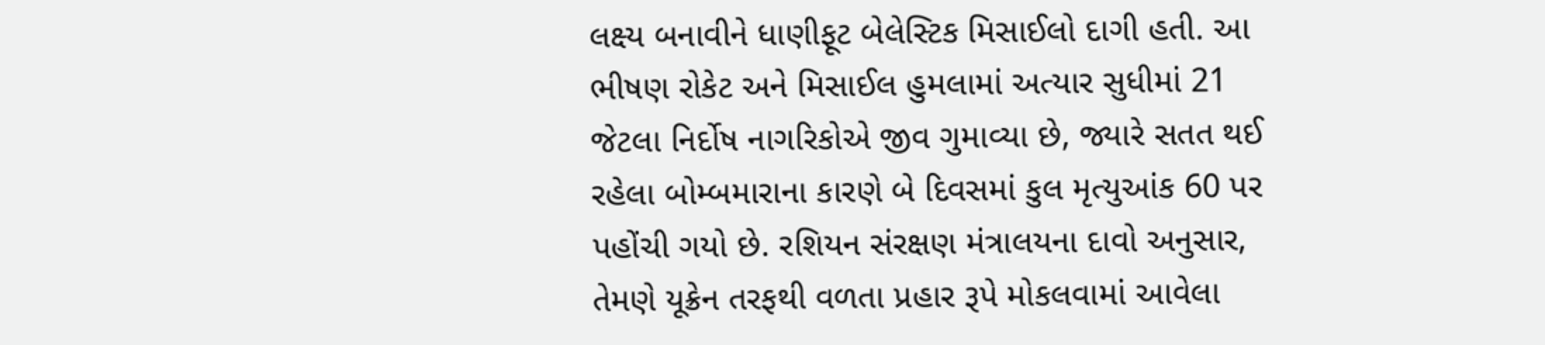લક્ષ્ય બનાવીને ધાણીફૂટ બેલેસ્ટિક મિસાઈલો દાગી હતી. આ ભીષણ રોકેટ અને મિસાઈલ હુમલામાં અત્યાર સુધીમાં 21 જેટલા નિર્દોષ નાગરિકોએ જીવ ગુમાવ્યા છે, જ્યારે સતત થઈ રહેલા બોમ્બમારાના કારણે બે દિવસમાં કુલ મૃત્યુઆંક 60 પર પહોંચી ગયો છે. રશિયન સંરક્ષણ મંત્રાલયના દાવો અનુસાર, તેમણે યૂક્રેન તરફથી વળતા પ્રહાર રૂપે મોકલવામાં આવેલા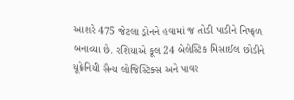આશરે 475 જેટલા ડ્રોનને હવામાં જ તોડી પાડીને નિષ્ફળ બનાવ્યા છે. રશિયાએ કૂલ 24 બેલેસ્ટિક મિસાઈલ છોડીને યૂક્રેનિયી સૈન્ય લોજિસ્ટિક્સ અને પાવર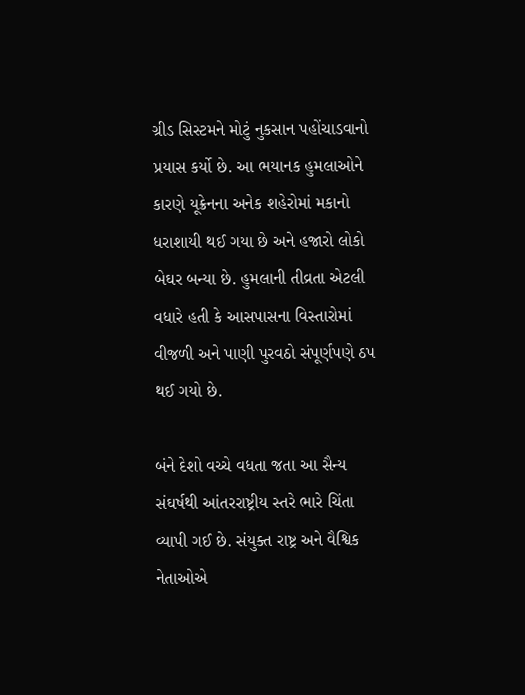ગ્રીડ સિસ્ટમને મોટું નુકસાન પહોંચાડવાનો પ્રયાસ કર્યો છે. આ ભયાનક હુમલાઓને કારણે યૂક્રેનના અનેક શહેરોમાં મકાનો ધરાશાયી થઈ ગયા છે અને હજારો લોકો બેઘર બન્યા છે. હુમલાની તીવ્રતા એટલી વધારે હતી કે આસપાસના વિસ્તારોમાં વીજળી અને પાણી પુરવઠો સંપૂર્ણપણે ઠપ થઈ ગયો છે.

બંને દેશો વચ્ચે વધતા જતા આ સૈન્ય સંઘર્ષથી આંતરરાષ્ટ્રીય સ્તરે ભારે ચિંતા વ્યાપી ગઈ છે. સંયુક્ત રાષ્ટ્ર અને વૈશ્વિક નેતાઓએ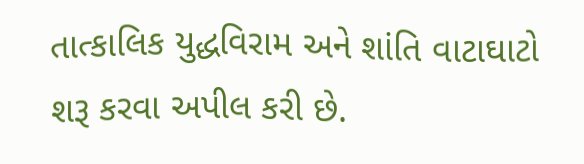તાત્કાલિક યુદ્ધવિરામ અને શાંતિ વાટાઘાટો શરૂ કરવા અપીલ કરી છે.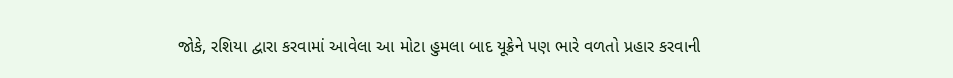જોકે, રશિયા દ્વારા કરવામાં આવેલા આ મોટા હુમલા બાદ યૂક્રેને પણ ભારે વળતો પ્રહાર કરવાની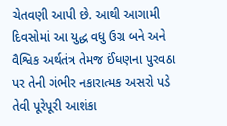ચેતવણી આપી છે. આથી આગામી દિવસોમાં આ યુદ્ધ વધુ ઉગ્ર બને અને વૈશ્વિક અર્થતંત્ર તેમજ ઈંધણના પુરવઠા પર તેની ગંભીર નકારાત્મક અસરો પડે તેવી પૂરેપૂરી આશંકા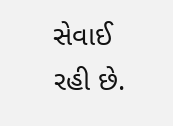સેવાઈ રહી છે.